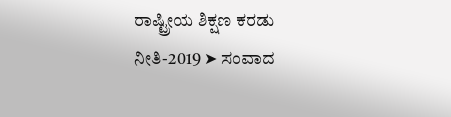ರಾಷ್ಟ್ರೀಯ ಶಿಕ್ಷಣ ಕರಡು ನೀತಿ-2019 ➤ ಸಂವಾದ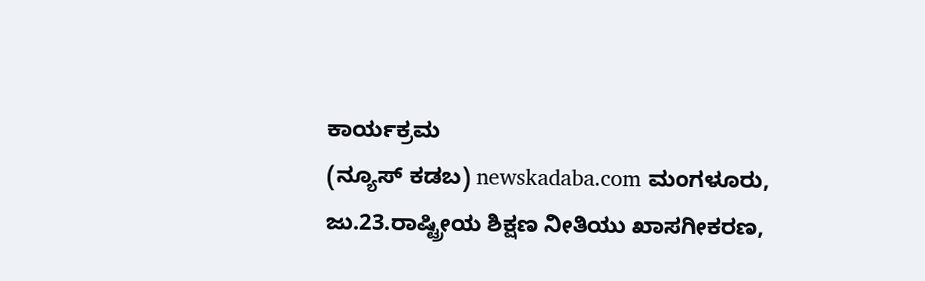ಕಾರ್ಯಕ್ರಮ
(ನ್ಯೂಸ್ ಕಡಬ) newskadaba.com ಮಂಗಳೂರು, ಜು.23.ರಾಷ್ಟ್ರೀಯ ಶಿಕ್ಷಣ ನೀತಿಯು ಖಾಸಗೀಕರಣ,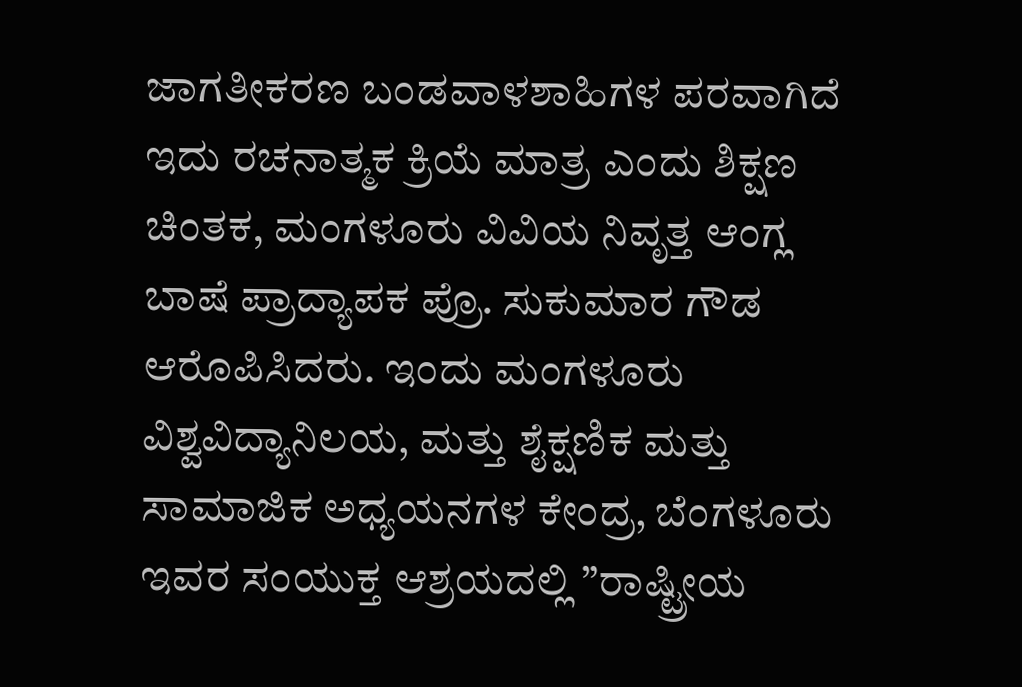ಜಾಗತೀಕರಣ ಬಂಡವಾಳಶಾಹಿಗಳ ಪರವಾಗಿದೆ ಇದು ರಚನಾತ್ಮಕ ಕ್ರಿಯೆ ಮಾತ್ರ ಎಂದು ಶಿಕ್ಷಣ ಚಿಂತಕ, ಮಂಗಳೂರು ವಿವಿಯ ನಿವೃತ್ತ ಆಂಗ್ಲ ಬಾಷೆ ಪ್ರಾದ್ಯಾಪಕ ಪ್ರೊ. ಸುಕುಮಾರ ಗೌಡ ಆರೊಪಿಸಿದರು. ಇಂದು ಮಂಗಳೂರು ವಿಶ್ವವಿದ್ಯಾನಿಲಯ, ಮತ್ತು ಶೈಕ್ಷಣಿಕ ಮತ್ತು ಸಾಮಾಜಿಕ ಅಧ್ಯಯನಗಳ ಕೇಂದ್ರ, ಬೆಂಗಳೂರು ಇವರ ಸಂಯುಕ್ತ ಆಶ್ರಯದಲ್ಲಿ ”ರಾಷ್ಟ್ರೀಯ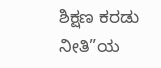ಶಿಕ್ಷಣ ಕರಡು ನೀತಿ”ಯ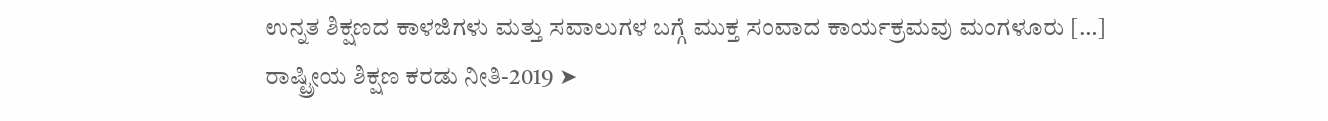ಉನ್ನತ ಶಿಕ್ಷಣದ ಕಾಳಜಿಗಳು ಮತ್ತು ಸವಾಲುಗಳ ಬಗ್ಗೆ ಮುಕ್ತ ಸಂವಾದ ಕಾರ್ಯಕ್ರಮವು ಮಂಗಳೂರು […]
ರಾಷ್ಟ್ರೀಯ ಶಿಕ್ಷಣ ಕರಡು ನೀತಿ-2019 ➤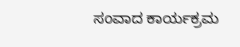ಸಂವಾದ ಕಾರ್ಯಕ್ರಮ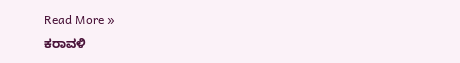Read More »
ಕರಾವಳಿ